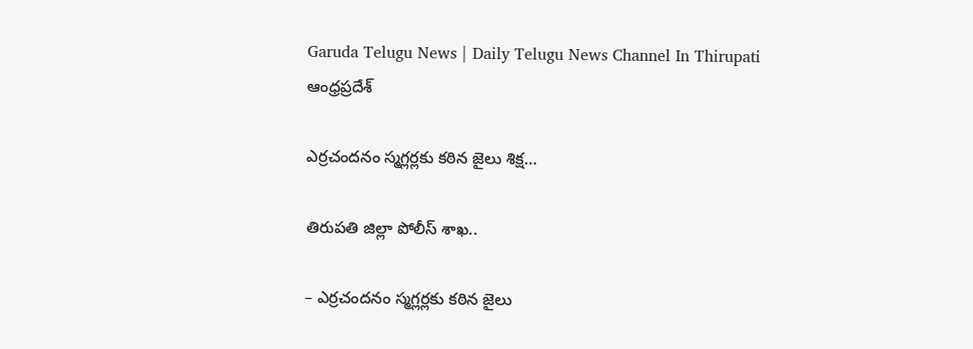Garuda Telugu News | Daily Telugu News Channel In Thirupati
ఆంధ్రప్రదేశ్

ఎర్రచందనం స్మగ్లర్లకు కఠిన జైలు శిక్ష…

తిరుపతి జిల్లా పోలీస్ శాఖ..

– ఎర్రచందనం స్మగ్లర్లకు కఠిన జైలు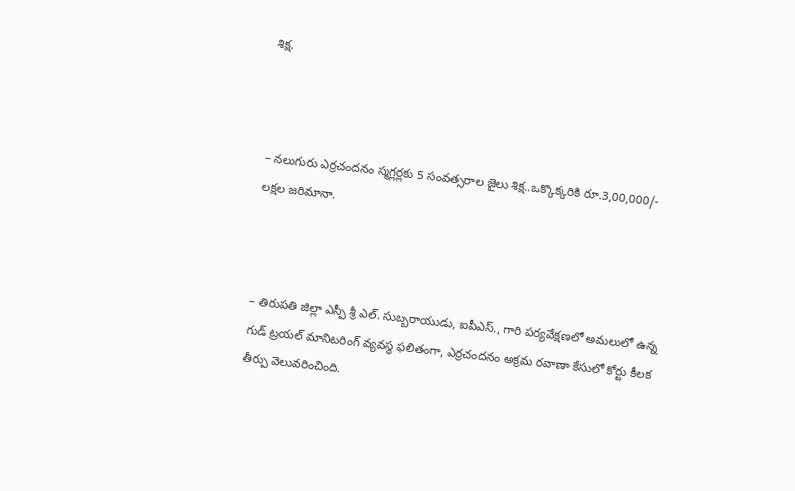శిక్ష.



– నలుగురు ఎర్రచందనం స్మగ్లర్లకు 5 సంవత్సరాల జైలు శిక్ష..ఒక్కొక్కరికి రూ.3,00,000/- లక్షల జరిమానా.



– తిరుపతి జిల్లా ఎస్పీ శ్రీ ఎల్. సుబ్బరాయుడు, ఐపీఎస్., గారి పర్యవేక్షణలో అమలులో ఉన్న గుడ్ ట్రయల్ మానిటరింగ్ వ్యవస్థ ఫలితంగా, ఎర్రచందనం అక్రమ రవాణా కేసులో కోర్టు కీలక తీర్పు వెలువరించింది.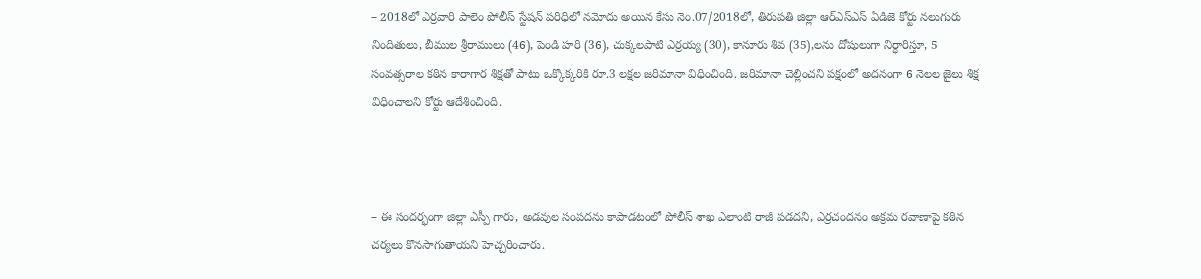– 2018లో ఎర్రవారి పాలెం పోలీస్ స్టేషన్ పరిధిలో నమోదు అయిన కేసు నెం.07/2018లో, తిరుపతి జిల్లా ఆర్ఎస్ఎస్ ఏడిజె కోర్టు నలుగురు నిందితులు, బీముల శ్రీరాములు (46), పెండి హరి (36), చుక్కలపాటి ఎర్రయ్య (30), కానూరు శివ (35),లను దోషులుగా నిర్ధారిస్తూ, 5 సంవత్సరాల కఠిన కారాగార శిక్షతో పాటు ఒక్కొక్కరికి రూ.3 లక్షల జరిమానా విధించింది. జరిమానా చెల్లించని పక్షంలో అదనంగా 6 నెలల జైలు శిక్ష విధించాలని కోర్టు ఆదేశించింది.



– ఈ సందర్భంగా జిల్లా ఎస్పీ గారు, అడవుల సంపదను కాపాడటంలో పోలీస్ శాఖ ఎలాంటి రాజీ పడదని, ఎర్రచందనం అక్రమ రవాణాపై కఠిన చర్యలు కొనసాగుతాయని హెచ్చరించారు.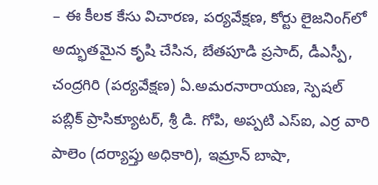– ఈ కీలక కేసు విచారణ, పర్యవేక్షణ, కోర్టు లైజనింగ్‌లో అద్భుతమైన కృషి చేసిన, బేతపూడి ప్రసాద్, డీఎస్పీ, చంద్రగిరి (పర్యవేక్షణ) ఏ.అమరనారాయణ, స్పెషల్ పబ్లిక్ ప్రాసిక్యూటర్, శ్రీ డి. గోపి, అప్పటి ఎస్ఐ, ఎర్ర వారి పాలెం (దర్యాప్తు అధికారి), ఇమ్రాన్ బాషా,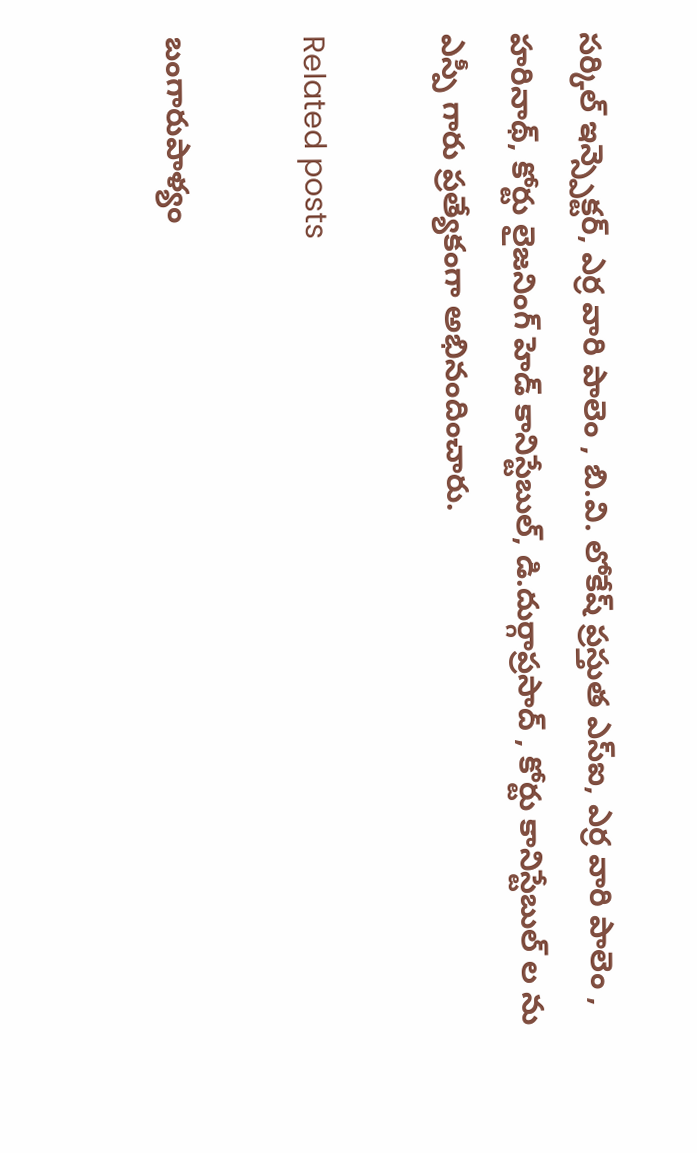సర్కిల్ ఇన్స్పెక్టర్, ఎర్ర వారి పాలెం , బి.వి. లోకేష్ ప్రస్తుత ఎస్ఐ, ఎర్ర వారి పాలెం , హరినాథ్, కోర్టు లైజనింగ్ హెడ్ కానిస్టేబుల్, డి.దుర్గాప్రసాద్ , కోర్టు కానిస్టేబుల్ ల ను ఎస్పీ గారు ప్రత్యేకంగా అభినందించారు.

Related posts

బంగారుపాళ్యం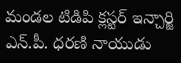మండల టిడిపి క్లస్టర్ ఇన్చార్జి ఎన్.పీ. ధరణి నాయుడు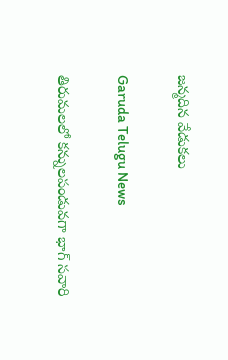జన్మదిన వేడుకలు

Garuda Telugu News

తిరుమలలో కన్నులపండువగా భాగ్ సవారి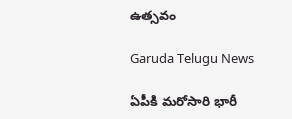ఉత్సవం

Garuda Telugu News

ఏపీకి మరోసారి భారీ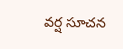వర్ష సూచన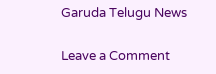Garuda Telugu News

Leave a Comment